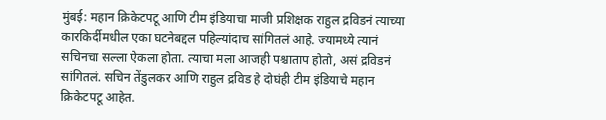मुंबई: महान क्रिकेटपटू आणि टीम इंडियाचा माजी प्रशिक्षक राहुल द्रविडनं त्याच्या कारकिर्दीमधील एका घटनेबद्दल पहिल्यांदाच सांगितलं आहे. ज्यामध्ये त्यानं सचिनचा सल्ला ऐकला होता. त्याचा मला आजही पश्चाताप होतो, असं द्रविडनं सांगितलं. सचिन तेंडुलकर आणि राहुल द्रविड हे दोघंही टीम इंडियाचे महान क्रिकेटपटू आहेत.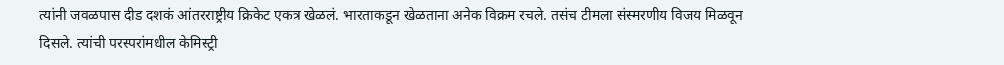त्यांनी जवळपास दीड दशकं आंतरराष्ट्रीय क्रिकेट एकत्र खेळलं. भारताकडून खेळताना अनेक विक्रम रचले. तसंच टीमला संस्मरणीय विजय मिळवून दिसले. त्यांची परस्परांमधील केमिस्ट्री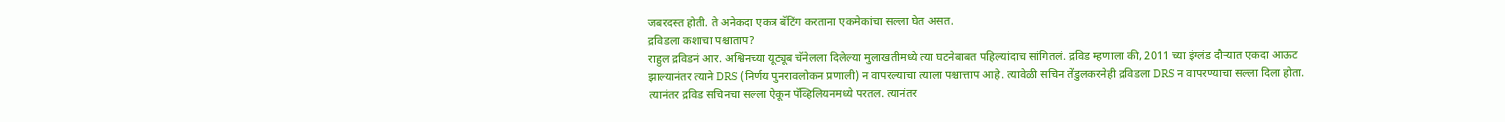जबरदस्त होती. ते अनेकदा एकत्र बॅटिंग करताना एकमेकांचा सल्ला घेत असत.
द्रविडला कशाचा पश्चाताप?
राहुल द्रविडनं आर. अश्विनच्या यूट्यूब चॅनेलला दिलेल्या मुलाखतीमध्ये त्या घटनेबाबत पहिल्यांदाच सांगितलं. द्रविड म्हणाला की, 2011 च्या इंग्लंड दौऱ्यात एकदा आऊट झाल्यानंतर त्याने DRS (निर्णय पुनरावलोकन प्रणाली) न वापरल्याचा त्याला पश्चात्ताप आहे. त्यावेळी सचिन तेंडुलकरनेही द्रविडला DRS न वापरण्याचा सल्ला दिला होता. त्यानंतर द्रविड सचिनचा सल्ला ऐकून पॅव्हिलियनमध्ये परतल. त्यानंतर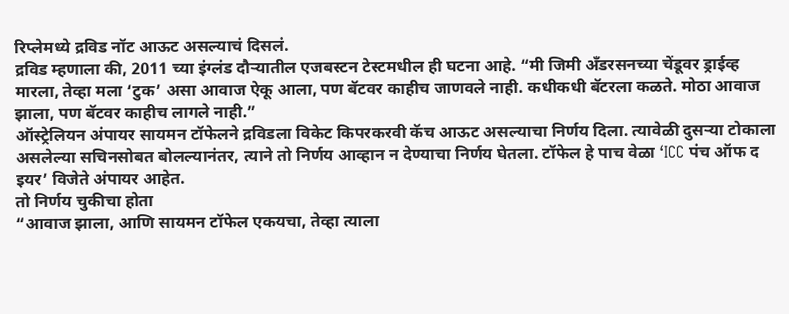रिप्लेमध्ये द्रविड नॉट आऊट असल्याचं दिसलं.
द्रविड म्हणाला की, 2011 च्या इंग्लंड दौऱ्यातील एजबस्टन टेस्टमधील ही घटना आहे. “मी जिमी अँडरसनच्या चेंडूवर ड्राईव्ह मारला, तेव्हा मला ‘टुक’ असा आवाज ऐकू आला, पण बॅटवर काहीच जाणवले नाही. कधीकधी बॅटरला कळते. मोठा आवाज झाला, पण बॅटवर काहीच लागले नाही.”
ऑस्ट्रेलियन अंपायर सायमन टॉफेलने द्रविडला विकेट किपरकरवी कॅच आऊट असल्याचा निर्णय दिला. त्यावेळी दुसऱ्या टोकाला असलेल्या सचिनसोबत बोलल्यानंतर, त्याने तो निर्णय आव्हान न देण्याचा निर्णय घेतला. टॉफेल हे पाच वेळा ‘ICC पंच ऑफ द इयर’ विजेते अंपायर आहेत.
तो निर्णय चुकीचा होता
“आवाज झाला, आणि सायमन टॉफेल एकयचा, तेव्हा त्याला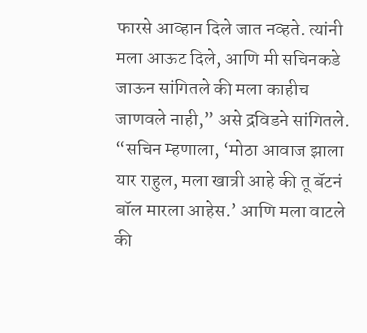फारसे आव्हान दिले जात नव्हते. त्यांनी मला आऊट दिले, आणि मी सचिनकडे जाऊन सांगितले की मला काहीच जाणवले नाही,” असे द्रविडने सांगितले.
“सचिन म्हणाला, ‘मोठा आवाज झाला यार राहुल, मला खात्री आहे की तू बॅटनं बॉल मारला आहेस.’ आणि मला वाटले की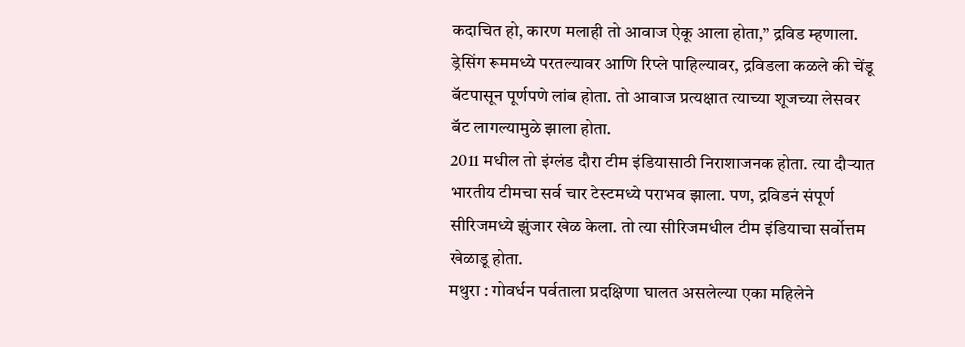कदाचित हो, कारण मलाही तो आवाज ऐकू आला होता,” द्रविड म्हणाला.
ड्रेसिंग रूममध्ये परतल्यावर आणि रिप्ले पाहिल्यावर, द्रविडला कळले की चेंडू बॅटपासून पूर्णपणे लांब होता. तो आवाज प्रत्यक्षात त्याच्या शूजच्या लेसवर बॅट लागल्यामुळे झाला होता.
2011 मधील तो इंग्लंड दौरा टीम इंडियासाठी निराशाजनक होता. त्या दौऱ्यात भारतीय टीमचा सर्व चार टेस्टमध्ये पराभव झाला. पण, द्रविडनं संपूर्ण सीरिजमध्ये झुंजार खेळ केला. तो त्या सीरिजमधील टीम इंडियाचा सर्वोत्तम खेळाडू होता.
मथुरा : गोवर्धन पर्वताला प्रदक्षिणा घालत असलेल्या एका महिलेने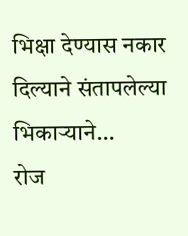भिक्षा देण्यास नकार दिल्याने संतापलेल्या भिकाऱ्याने…
रोज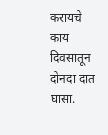करायचे काय दिवसातून दोनदा दात घासा.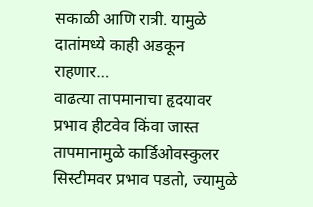सकाळी आणि रात्री. यामुळे दातांमध्ये काही अडकून राहणार…
वाढत्या तापमानाचा हृदयावर प्रभाव हीटवेव किंवा जास्त तापमानामुळे कार्डिओवस्कुलर सिस्टीमवर प्रभाव पडतो, ज्यामुळे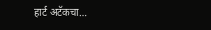हार्ट अटॅकचा…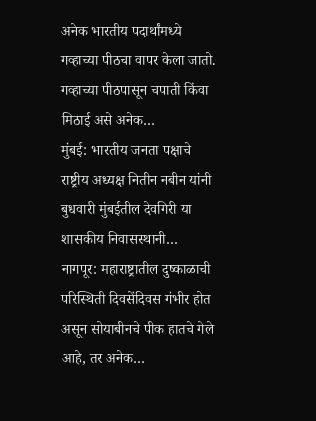अनेक भारतीय पदार्थांमध्ये गव्हाच्या पीठचा वापर केला जातो. गव्हाच्या पीठपासून चपाती किंवा मिठाई असे अनेक…
मुंबई: भारतीय जनता पक्षाचे राष्ट्रीय अध्यक्ष नितीन नबीन यांनी बुधवारी मुंबईतील देवगिरी या शासकीय निवासस्थानी…
नागपूर: महाराष्ट्रातील दुष्काळाची परिस्थिती दिवसेंदिवस गंभीर होत असून सोयाबीनचे पीक हातचे गेले आहे, तर अनेक…